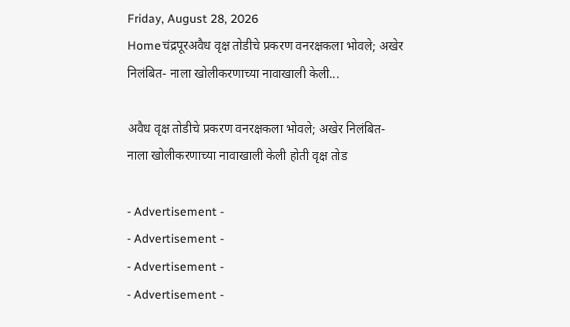Friday, August 28, 2026
Homeचंद्रपूरअवैध वृक्ष तोडीचे प्रकरण वनरक्षकला भोवले; अखेर निलंबित- नाला खोलीकरणाच्या नावाखाली केली...

अवैध वृक्ष तोडीचे प्रकरण वनरक्षकला भोवले; अखेर निलंबित- नाला खोलीकरणाच्या नावाखाली केली होती वृक्ष तोड

- Advertisement -
- Advertisement -
- Advertisement -
- Advertisement -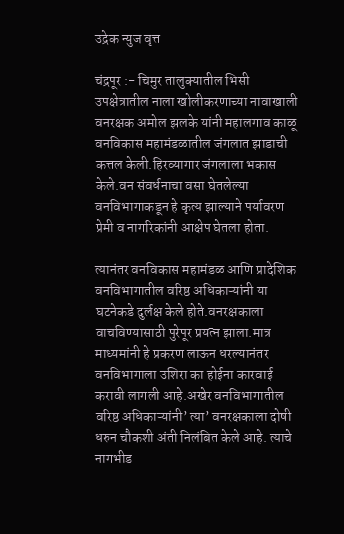उद्रेक न्युज वृत्त

चंद्रपूर :- चिमुर तालुक्यातील भिसी उपक्षेत्रातील नाला खोलीकरणाच्या नावाखाली वनरक्षक अमोल झलके यांनी महालगाव काळू वनविकास महामंडळातील जंगलात झाडाची कत्तल केली.हिरव्यागार जंगलाला भकास केले.वन संवर्धनाचा वसा घेतलेल्या वनविभागाकडून हे कृत्य झाल्याने पर्यावरण प्रेमी व नागरिकांनी आक्षेप घेतला होता.

त्यानंतर वनविकास महामंडळ आणि प्रादेशिक वनविभागातील वरिष्ठ अधिकाऱ्यांनी या घटनेकडे दुर्लक्ष केले होते.वनरक्षकाला वाचविण्यासाठी पुरेपूर प्रयत्न झाला.मात्र माध्यमांनी हे प्रकरण लाऊन धरल्यानंतर वनविभागाला उशिरा का होईना कारवाई करावी लागली आहे.अखेर वनविभागातील वरिष्ठ अधिकाऱ्यांनी’ त्या’ वनरक्षकाला दोषी धरुन चौकशी अंती निलंबित केले आहे. त्याचे नागभीड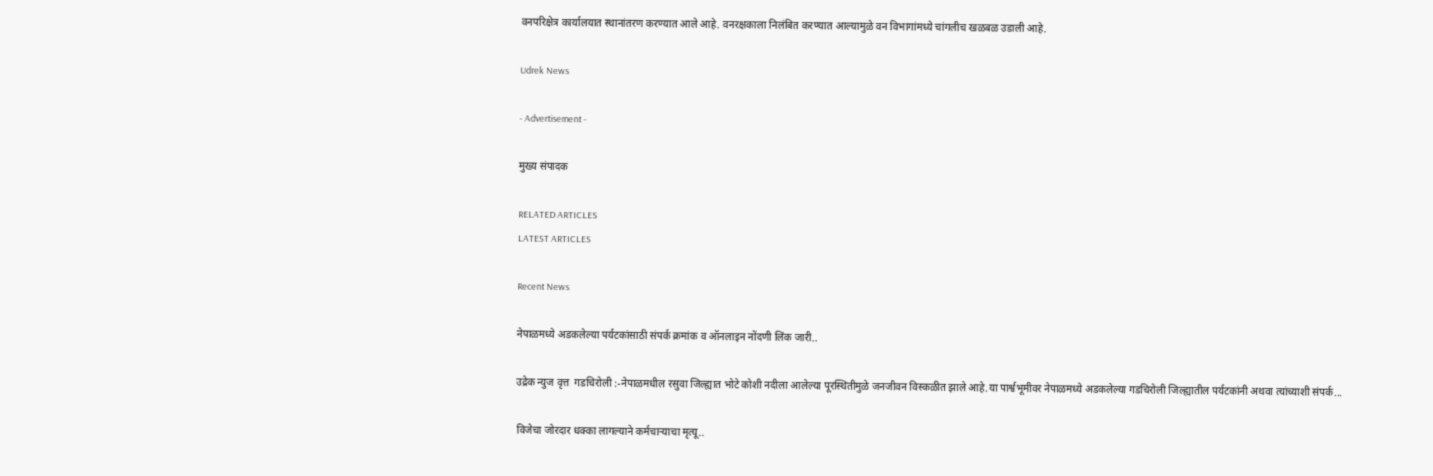वनपरिक्षेत्र कार्यालयात स्थानांतरण करण्यात आले आहे. वनरक्षकाला निलंबित करण्यात आल्यामुळे वन विभागांमध्ये चांगलीच खळबळ उडाली आहे.

Udrek News

- Advertisement -

मुख्य संपादक

RELATED ARTICLES
LATEST ARTICLES

Recent News

नेपाळमध्ये अडकलेल्या पर्यटकांसाठी संपर्क क्रमांक व ऑनलाइन नोंदणी लिंक जारी..

उद्रेक न्युज वृत्त  गडचिरोली :-नेपाळमधील रसुवा जिल्ह्यात भोटे कोशी नदीला आलेल्या पूरस्थितीमुळे जनजीवन विस्कळीत झाले आहे.या पार्श्वभूमीवर नेपाळमध्ये अडकलेल्या गडचिरोली जिल्ह्यातील पर्यटकांनी अथवा त्यांच्याशी संपर्क...

विजेचा जोरदार धक्का लागल्याने कर्मचाऱ्याचा मृत्यू..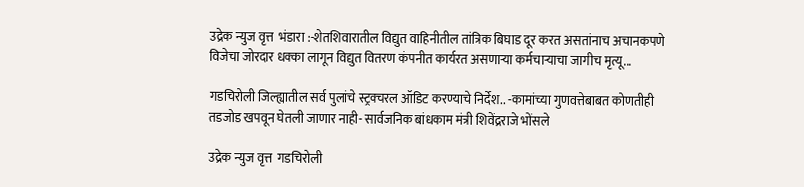उद्रेक न्युज वृत्त  भंडारा :-शेतशिवारातील विद्युत वाहिनीतील तांत्रिक बिघाड दूर करत असतांनाच अचानकपणे विजेचा जोरदार धक्का लागून विद्युत वितरण कंपनीत कार्यरत असणाऱ्या कर्मचाऱ्याचा जागीच मृत्यू...

गडचिरोली जिल्ह्यातील सर्व पुलांचे स्ट्रक्चरल ऑडिट करण्याचे निर्देश.. -कामांच्या गुणवत्तेबाबत कोणतीही तडजोड खपवून घेतली जाणार नाही- सार्वजनिक बांधकाम मंत्री शिवेंद्रराजे भोंसले

उद्रेक न्युज वृत्त  गडचिरोली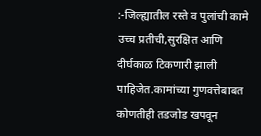:-जिल्ह्यातील रस्ते व पुलांची कामे उच्च प्रतीची,सुरक्षित आणि दीर्घकाळ टिकणारी झाली पाहिजेत.कामांच्या गुणवत्तेबाबत कोणतीही तडजोड खपवून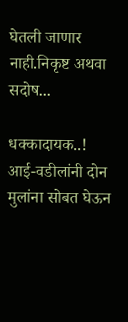घेतली जाणार नाही.निकृष्ट अथवा सदोष...

धक्कादायक..! आई-वडीलांनी दोन मुलांना सोबत घेऊन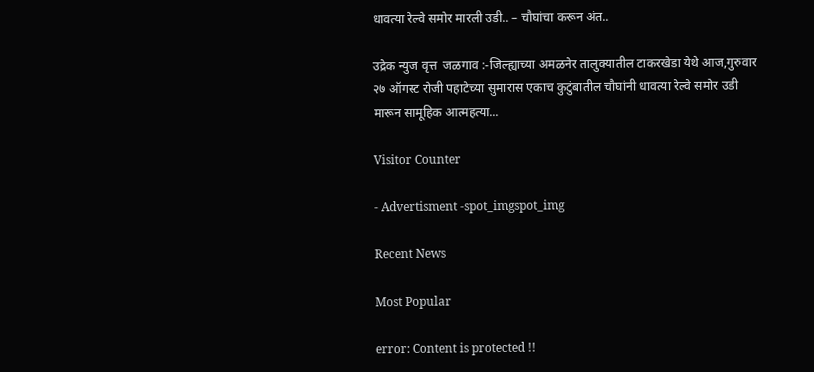धावत्या रेल्वे समोर मारली उडी.. – चौघांचा करून अंत..

उद्रेक न्युज वृत्त  जळगाव :-जिल्ह्याच्या अमळनेर तालुक्यातील टाकरखेडा येथे आज,गुरुवार २७ ऑगस्ट रोजी पहाटेच्या सुमारास एकाच कुटुंबातील चौघांनी धावत्या रेल्वे समोर उडी मारून सामूहिक आत्महत्या...

Visitor Counter

- Advertisment -spot_imgspot_img

Recent News

Most Popular

error: Content is protected !!